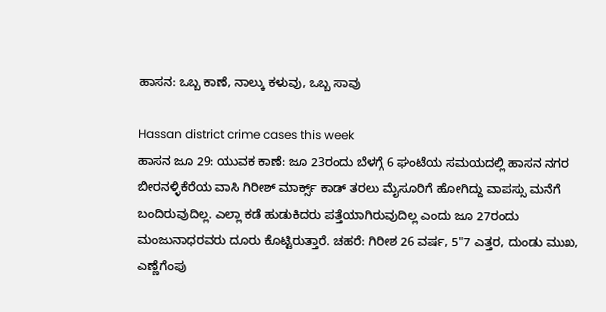ಹಾಸನ: ಒಬ್ಬ ಕಾಣೆ, ನಾಲ್ಕು ಕಳುವು, ಒಬ್ಬ ಸಾವು

Hassan district crime cases this week
ಹಾಸನ ಜೂ 29: ಯುವಕ ಕಾಣೆ: ಜೂ 23ರಂದು ಬೆಳಗ್ಗೆ 6 ಘಂಟೆಯ ಸಮಯದಲ್ಲಿ ಹಾಸನ ನಗರ ಬೀರನಳ್ಳಿಕೆರೆಯ ವಾಸಿ ಗಿರೀಶ್ ಮಾರ್ಕ್ಸ್ ಕಾಡ್ ತರಲು ಮೈಸೂರಿಗೆ ಹೋಗಿದ್ದು ವಾಪಸ್ಸು ಮನೆಗೆ ಬಂದಿರುವುದಿಲ್ಲ. ಎಲ್ಲಾ ಕಡೆ ಹುಡುಕಿದರು ಪತ್ತೆಯಾಗಿರುವುದಿಲ್ಲ ಎಂದು ಜೂ 27ರಂದು ಮಂಜುನಾಧರವರು ದೂರು ಕೊಟ್ಟಿರುತ್ತಾರೆ. ಚಹರೆ: ಗಿರೀಶ 26 ವರ್ಷ, 5"7 ಎತ್ತರ, ದುಂಡು ಮುಖ, ಎಣ್ಣೆಗೆಂಪು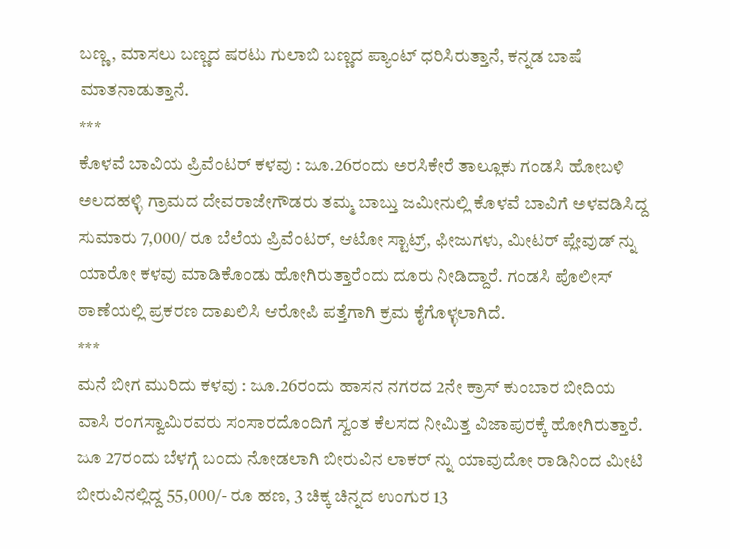ಬಣ್ಣ, ಮಾಸಲು ಬಣ್ಣದ ಷರಟು ಗುಲಾಬಿ ಬಣ್ಣದ ಪ್ಯಾಂಟ್ ಧರಿಸಿರುತ್ತಾನೆ, ಕನ್ನಡ ಬಾಷೆ ಮಾತನಾಡುತ್ತಾನೆ.
***
ಕೊಳವೆ ಬಾವಿಯ ಪ್ರಿವೆಂಟರ್ ಕಳವು : ಜೂ.26ರಂದು ಅರಸಿಕೇರೆ ತಾಲ್ಲೂಕು ಗಂಡಸಿ ಹೋಬಳಿ ಅಲದಹಳ್ಳಿ ಗ್ರಾಮದ ದೇವರಾಜೇಗೌಡರು ತಮ್ಮ ಬಾಬ್ತು ಜಮೀನುಲ್ಲಿ ಕೊಳವೆ ಬಾವಿಗೆ ಅಳವಡಿಸಿದ್ದ ಸುಮಾರು 7,000/ ರೂ ಬೆಲೆಯ ಪ್ರಿವೆಂಟರ್, ಆಟೋ ಸ್ಟಾಟ್ರ್, ಫೀಜುಗಳು, ಮೀಟರ್ ಪ್ಲೇವುಡ್ ನ್ನು ಯಾರೋ ಕಳವು ಮಾಡಿಕೊಂಡು ಹೋಗಿರುತ್ತಾರೆಂದು ದೂರು ನೀಡಿದ್ದಾರೆ. ಗಂಡಸಿ ಪೊಲೀಸ್ ಠಾಣೆಯಲ್ಲಿ ಪ್ರಕರಣ ದಾಖಲಿಸಿ ಆರೋಪಿ ಪತ್ತೆಗಾಗಿ ಕ್ರಮ ಕೈಗೊಳ್ಳಲಾಗಿದೆ.
***
ಮನೆ ಬೀಗ ಮುರಿದು ಕಳವು : ಜೂ.26ರಂದು ಹಾಸನ ನಗರದ 2ನೇ ಕ್ರಾಸ್ ಕುಂಬಾರ ಬೀದಿಯ ವಾಸಿ ರಂಗಸ್ವಾಮಿರವರು ಸಂಸಾರದೊಂದಿಗೆ ಸ್ವಂತ ಕೆಲಸದ ನೀಮಿತ್ತ ವಿಜಾಪುರಕ್ಕೆ ಹೋಗಿರುತ್ತಾರೆ. ಜೂ 27ರಂದು ಬೆಳಗ್ಗೆ ಬಂದು ನೋಡಲಾಗಿ ಬೀರುವಿನ ಲಾಕರ್ ನ್ನು ಯಾವುದೋ ರಾಡಿನಿಂದ ಮೀಟಿ ಬೀರುವಿನಲ್ಲಿದ್ದ 55,000/- ರೂ ಹಣ, 3 ಚಿಕ್ಕ ಚಿನ್ನದ ಉಂಗುರ 13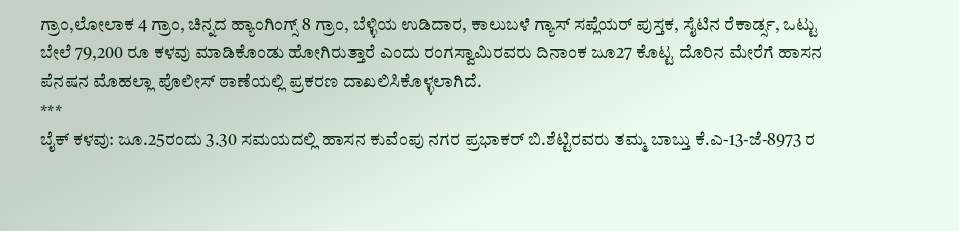ಗ್ರಾಂ,ಲೋಲಾಕ 4 ಗ್ರಾಂ, ಚಿನ್ನದ ಹ್ಯಾಂಗಿಂಗ್ಸ್ 8 ಗ್ರಾಂ, ಬೆಳ್ಳಿಯ ಉಡಿದಾರ, ಕಾಲುಬಳೆ ಗ್ಯಾಸ್ ಸಪ್ಲೆಯರ್ ಪುಸ್ತಕ, ಸೈಟಿನ ರೆಕಾರ್ಡ್ಸ, ಒಟ್ಟು ಬೇಲೆ 79,200 ರೂ ಕಳವು ಮಾಡಿಕೊಂಡು ಹೋಗಿರುತ್ತಾರೆ ಎಂದು ರಂಗಸ್ವಾಮಿರವರು ದಿನಾಂಕ ಜೂ27 ಕೊಟ್ಟ ದೊರಿನ ಮೇರೆಗೆ ಹಾಸನ ಪೆನಷನ ಮೊಹಲ್ಲಾ ಪೊಲೀಸ್ ಠಾಣೆಯಲ್ಲಿ ಪ್ರಕರಣ ದಾಖಲಿಸಿಕೊಳ್ಳಲಾಗಿದೆ.
***
ಬೈಕ್ ಕಳವು: ಜೂ.25ರಂದು 3.30 ಸಮಯದಲ್ಲಿ ಹಾಸನ ಕುವೆಂಪು ನಗರ ಪ್ರಭಾಕರ್ ಬಿ.ಶೆಟ್ಟಿರವರು ತಮ್ಮ ಬಾಬ್ತು ಕೆ.ಎ-13-ಜೆ-8973 ರ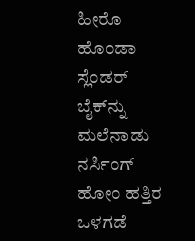ಹೀರೊ ಹೊಂಡಾ ಸ್ಲೆಂಡರ್ ಬೈಕ್‌ನ್ನು ಮಲೆನಾಡು ನರ್ಸಿಂಗ್ ಹೋಂ ಹತ್ತಿರ ಒಳಗಡೆ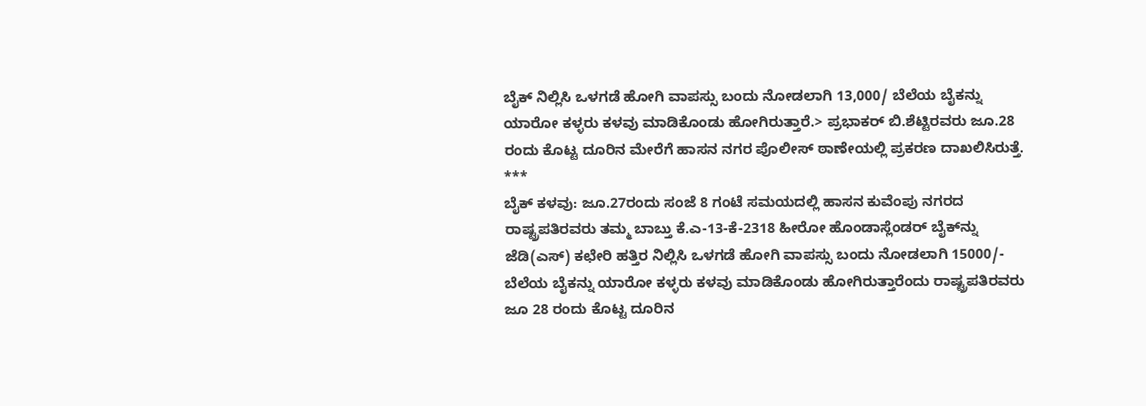ಬೈಕ್ ನಿಲ್ಲಿಸಿ ಒಳಗಡೆ ಹೋಗಿ ವಾಪಸ್ಸು ಬಂದು ನೋಡಲಾಗಿ 13,000/ ಬೆಲೆಯ ಬೈಕನ್ನು ಯಾರೋ ಕಳ್ಳರು ಕಳವು ಮಾಡಿಕೊಂಡು ಹೋಗಿರುತ್ತಾರೆ.> ಪ್ರಭಾಕರ್ ಬಿ.ಶೆಟ್ಟಿರವರು ಜೂ.28 ರಂದು ಕೊಟ್ಟ ದೂರಿನ ಮೇರೆಗೆ ಹಾಸನ ನಗರ ಪೊಲೀಸ್ ಠಾಣೇಯಲ್ಲಿ ಪ್ರಕರಣ ದಾಖಲಿಸಿರುತ್ತೆ.
***
ಬೈಕ್ ಕಳವು: ಜೂ.27ರಂದು ಸಂಜೆ 8 ಗಂಟೆ ಸಮಯದಲ್ಲಿ ಹಾಸನ ಕುವೆಂಪು ನಗರದ ರಾಷ್ಟ್ರಪತಿರವರು ತಮ್ಮ ಬಾಬ್ತು ಕೆ.ಎ-13-ಕೆ-2318 ಹೀರೋ ಹೊಂಡಾಸ್ಲೆಂಡರ್ ಬೈಕ್‌ನ್ನು ಜೆಡಿ(ಎಸ್) ಕಛೇರಿ ಹತ್ತಿರ ನಿಲ್ಲಿಸಿ ಒಳಗಡೆ ಹೋಗಿ ವಾಪಸ್ಸು ಬಂದು ನೋಡಲಾಗಿ 15000/- ಬೆಲೆಯ ಬೈಕನ್ನು ಯಾರೋ ಕಳ್ಳರು ಕಳವು ಮಾಡಿಕೊಂಡು ಹೋಗಿರುತ್ತಾರೆಂದು ರಾಷ್ಟ್ರಪತಿರವರು ಜೂ 28 ರಂದು ಕೊಟ್ಟ ದೂರಿನ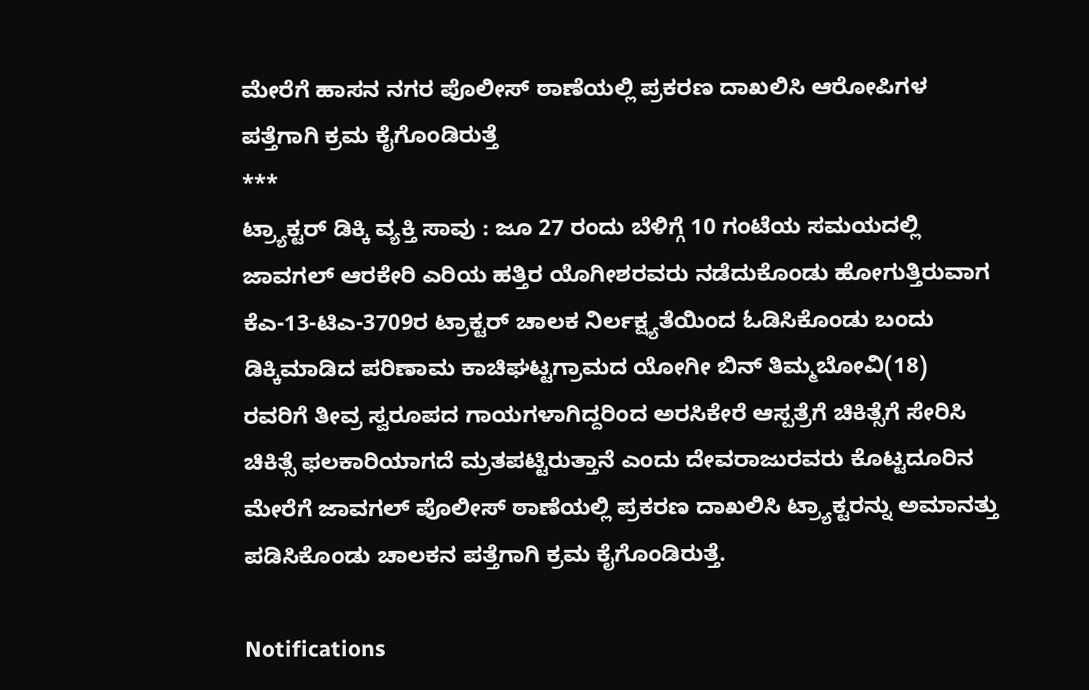ಮೇರೆಗೆ ಹಾಸನ ನಗರ ಪೊಲೀಸ್ ಠಾಣೆಯಲ್ಲಿ ಪ್ರಕರಣ ದಾಖಲಿಸಿ ಆರೋಪಿಗಳ ಪತ್ತೆಗಾಗಿ ಕ್ರಮ ಕೈಗೊಂಡಿರುತ್ತೆ
***
ಟ್ರ್ಯಾಕ್ಟರ್ ಡಿಕ್ಕಿ ವ್ಯಕ್ತಿ ಸಾವು : ಜೂ 27 ರಂದು ಬೆಳಿಗ್ಗೆ 10 ಗಂಟೆಯ ಸಮಯದಲ್ಲಿ ಜಾವಗಲ್ ಆರಕೇರಿ ಎರಿಯ ಹತ್ತಿರ ಯೊಗೀಶರವರು ನಡೆದುಕೊಂಡು ಹೋಗುತ್ತಿರುವಾಗ ಕೆಎ-13-ಟಿಎ-3709ರ ಟ್ರಾಕ್ಟರ್ ಚಾಲಕ ನಿರ್ಲಕ್ಷ್ಯತೆಯಿಂದ ಓಡಿಸಿಕೊಂಡು ಬಂದು ಡಿಕ್ಕಿಮಾಡಿದ ಪರಿಣಾಮ ಕಾಚಿಘಟ್ಟಗ್ರಾಮದ ಯೋಗೀ ಬಿನ್ ತಿಮ್ಮಬೋವಿ(18) ರವರಿಗೆ ತೀವ್ರ ಸ್ವರೂಪದ ಗಾಯಗಳಾಗಿದ್ದರಿಂದ ಅರಸಿಕೇರೆ ಆಸ್ಪತ್ರೆಗೆ ಚಿಕಿತ್ಸೆಗೆ ಸೇರಿಸಿ ಚಿಕಿತ್ಸೆ ಫಲಕಾರಿಯಾಗದೆ ಮ್ರತಪಟ್ಟಿರುತ್ತಾನೆ ಎಂದು ದೇವರಾಜುರವರು ಕೊಟ್ಟದೂರಿನ ಮೇರೆಗೆ ಜಾವಗಲ್ ಪೊಲೀಸ್ ಠಾಣೆಯಲ್ಲಿ ಪ್ರಕರಣ ದಾಖಲಿಸಿ ಟ್ರ್ಯಾಕ್ಟರನ್ನು ಅಮಾನತ್ತು ಪಡಿಸಿಕೊಂಡು ಚಾಲಕನ ಪತ್ತೆಗಾಗಿ ಕ್ರಮ ಕೈಗೊಂಡಿರುತ್ತೆ.

Notifications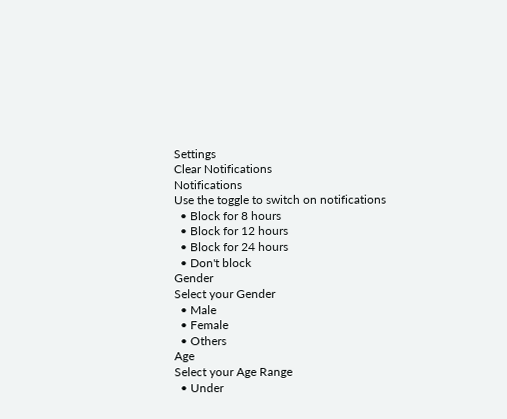Settings
Clear Notifications
Notifications
Use the toggle to switch on notifications
  • Block for 8 hours
  • Block for 12 hours
  • Block for 24 hours
  • Don't block
Gender
Select your Gender
  • Male
  • Female
  • Others
Age
Select your Age Range
  • Under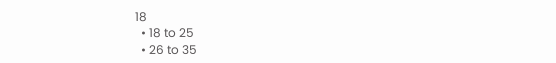18
  • 18 to 25
  • 26 to 35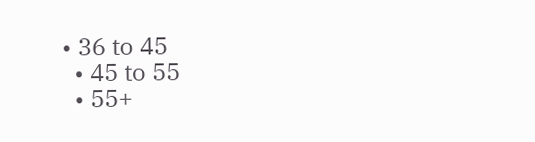• 36 to 45
  • 45 to 55
  • 55+